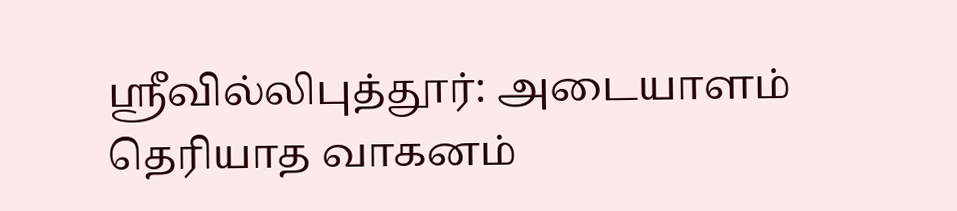ஶ்ரீவில்லிபுத்தூர்: அடையாளம் தெரியாத வாகனம்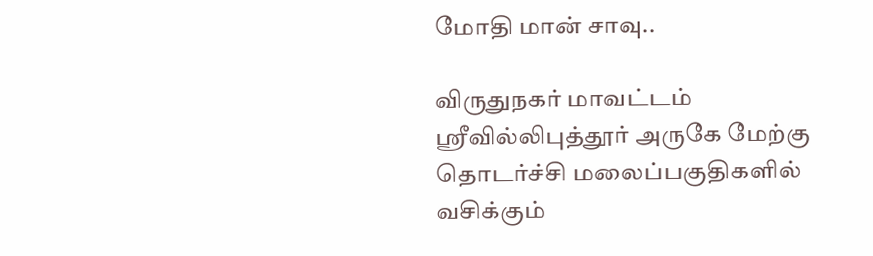மோதி மான் சாவு..

விருதுநகர் மாவட்டம் ஸ்ரீவில்லிபுத்தூர் அருகே மேற்கு தொடர்ச்சி மலைப்பகுதிகளில் வசிக்கும்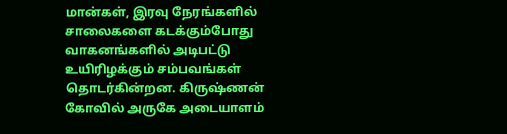மான்கள், இரவு நேரங்களில் சாலைகளை கடக்கும்போது வாகனங்களில் அடிபட்டு உயிரிழக்கும் சம்பவங்கள் தொடர்கின்றன. கிருஷ்ணன் கோவில் அருகே அடையாளம்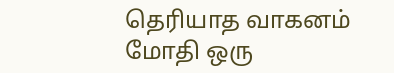தெரியாத வாகனம் மோதி ஒரு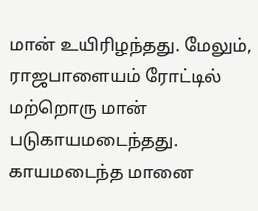மான் உயிரிழந்தது. மேலும், ராஜபாளையம் ரோட்டில் மற்றொரு மான் படுகாயமடைந்தது. காயமடைந்த மானை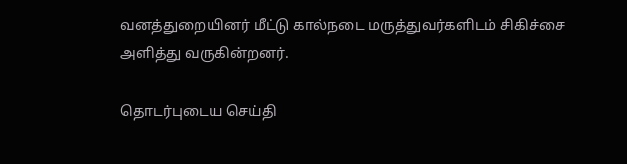வனத்துறையினர் மீட்டு கால்நடை மருத்துவர்களிடம் சிகிச்சை அளித்து வருகின்றனர்.

தொடர்புடைய செய்தி